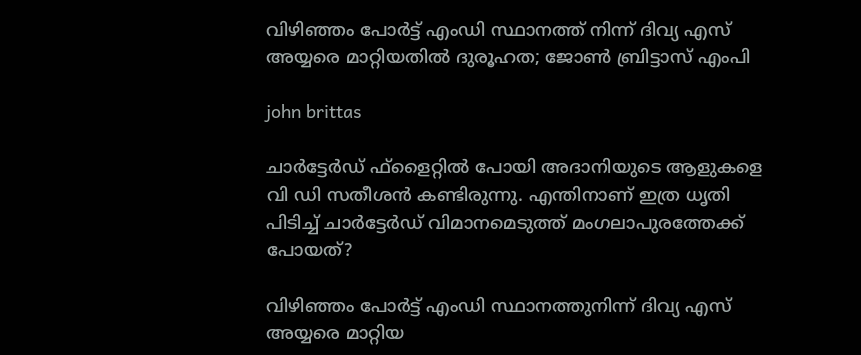വിഴിഞ്ഞം പോര്‍ട്ട് എംഡി സ്ഥാനത്ത് നിന്ന് ദിവ്യ എസ് അയ്യരെ മാറ്റിയതില്‍ ദുരൂഹത; ജോണ്‍ ബ്രിട്ടാസ് എംപി

john brittas

ചാര്‍ട്ടേര്‍ഡ് ഫ്ളൈറ്റില്‍ പോയി അദാനിയുടെ ആളുകളെ വി ഡി സതീശന്‍ കണ്ടിരുന്നു. എന്തിനാണ് ഇത്ര ധൃതി പിടിച്ച് ചാര്‍ട്ടേര്‍ഡ് വിമാനമെടുത്ത് മംഗലാപുരത്തേക്ക് പോയത്?

വിഴിഞ്ഞം പോര്‍ട്ട് എംഡി സ്ഥാനത്തുനിന്ന് ദിവ്യ എസ് അയ്യരെ മാറ്റിയ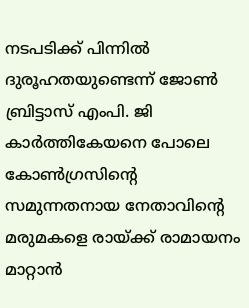നടപടിക്ക് പിന്നില്‍ ദുരൂഹതയുണ്ടെന്ന് ജോണ്‍ ബ്രിട്ടാസ് എംപി. ജി കാര്‍ത്തികേയനെ പോലെ കോണ്‍ഗ്രസിന്റെ സമുന്നതനായ നേതാവിന്റെ മരുമകളെ രായ്ക്ക് രാമായനം മാറ്റാന്‍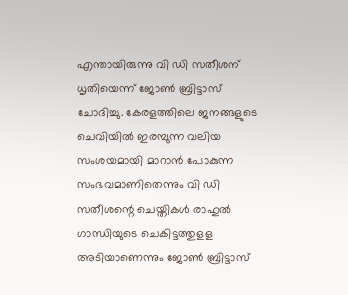എന്തായിരുന്നു വി ഡി സതീശന് ധൃതിയെന്ന് ജോണ്‍ ബ്രിട്ടാസ് ചോദിച്ചു. കേരളത്തിലെ ജനങ്ങളുടെ ചെവിയില്‍ ഇരമ്പുന്ന വലിയ സംശയമായി മാറാന്‍ പോകുന്ന സംഭവമാണിതെന്നും വി ഡി സതീശന്റെ ചെയ്തികള്‍ രാഹുല്‍ ഗാന്ധിയുടെ ചെകിട്ടത്തുളള അടിയാണെന്നും ജോണ്‍ ബ്രിട്ടാസ്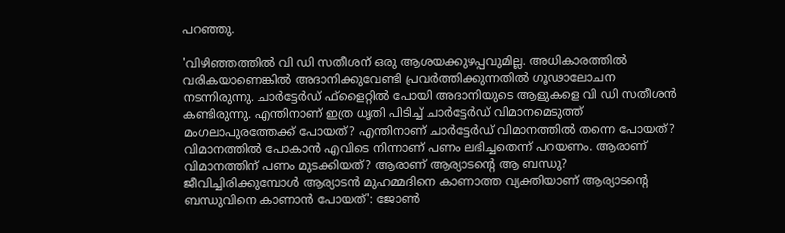പറഞ്ഞു.

'വിഴിഞ്ഞത്തില്‍ വി ഡി സതീശന് ഒരു ആശയക്കുഴപ്പവുമില്ല. അധികാരത്തില്‍ വരികയാണെങ്കില്‍ അദാനിക്കുവേണ്ടി പ്രവര്‍ത്തിക്കുന്നതില്‍ ഗൂഢാലോചന നടന്നിരുന്നു. ചാര്‍ട്ടേര്‍ഡ് ഫ്ളൈറ്റില്‍ പോയി അദാനിയുടെ ആളുകളെ വി ഡി സതീശന്‍ കണ്ടിരുന്നു. എന്തിനാണ് ഇത്ര ധൃതി പിടിച്ച് ചാര്‍ട്ടേര്‍ഡ് വിമാനമെടുത്ത് മംഗലാപുരത്തേക്ക് പോയത്? എന്തിനാണ് ചാര്‍ട്ടേര്‍ഡ് വിമാനത്തില്‍ തന്നെ പോയത്? വിമാനത്തില്‍ പോകാന്‍ എവിടെ നിന്നാണ് പണം ലഭിച്ചതെന്ന് പറയണം. ആരാണ് വിമാനത്തിന് പണം മുടക്കിയത്? ആരാണ് ആര്യാടന്റെ ആ ബന്ധു? ജീവിച്ചിരിക്കുമ്പോള്‍ ആര്യാടന്‍ മുഹമ്മദിനെ കാണാത്ത വ്യക്തിയാണ് ആര്യാടന്റെ ബന്ധുവിനെ കാണാന്‍ പോയത്': ജോണ്‍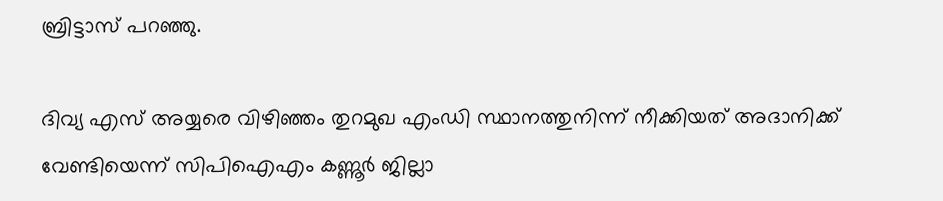ബ്രിട്ടാസ് പറഞ്ഞു.

ദിവ്യ എസ് അയ്യരെ വിഴിഞ്ഞം തുറമുഖ എംഡി സ്ഥാനത്തുനിന്ന് നീക്കിയത് അദാനിക്ക് വേണ്ടിയെന്ന് സിപിഐഎം കണ്ണൂര്‍ ജില്ലാ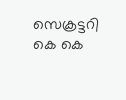സെക്രട്ടറി കെ കെ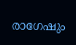രാഗേഷും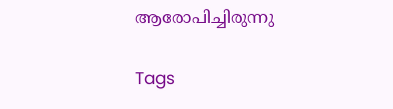ആരോപിച്ചിരുന്നു

Tags